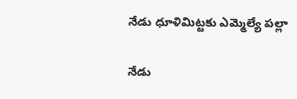నేడు ధూళిమిట్టకు ఎమ్మెల్యే పల్లా

నేడు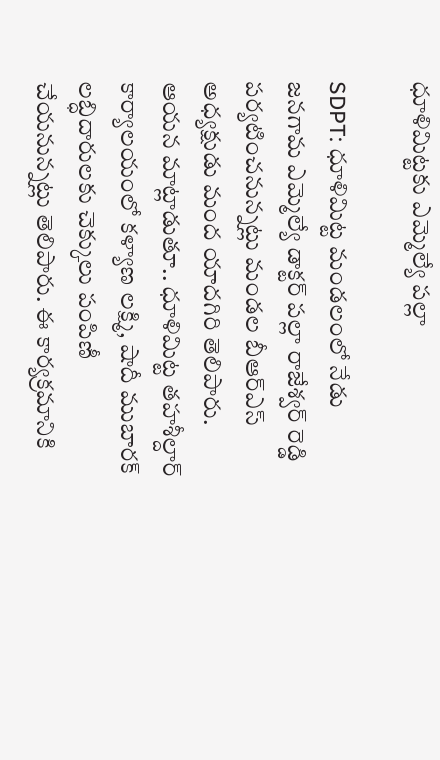ధూళిమిట్టకు ఎమ్మెల్యే పల్లా

SDPT: ధూళిమిట్ట మండలంలో నేడు జనగామ ఎమ్మెల్యే డాక్టర్ పల్లా రాజేశ్వర్ రెడ్డి పర్యటించనున్నట్లు మండల బీఆర్ఎస్ అధ్యక్షుడు మంద యాదగిరి తెలిపారు. ఆయన మాట్లాడుతూ.. ధూళిమిట్ట తహశీల్దార్ కార్యాలయంలో కళ్యాణ లక్ష్మి, షాదీ ముబారక్ లబ్ధిదారులకు చెక్కులు పంపిణీ చేయనున్నట్లు తెలిపారు. ఈ కార్యక్రమానికి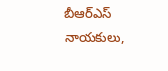బీఆర్ఎస్ నాయకులు,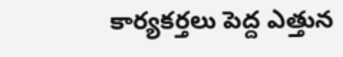కార్యకర్తలు పెద్ద ఎత్తున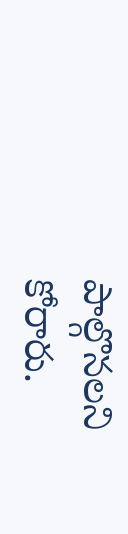పాల్గొనలని కోరారు.